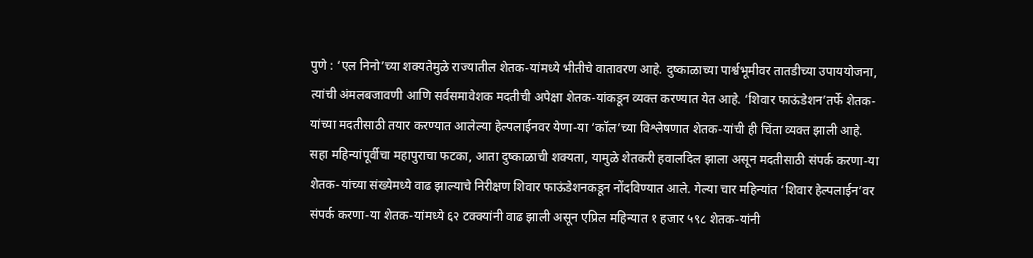पुणे : ‘एल निनो’च्या शक्यतेमुळे राज्यातील शेतक-यांमध्ये भीतीचे वातावरण आहे. दुष्काळाच्या पार्श्वभूमीवर तातडीच्या उपाययोजना, त्यांची अंमलबजावणी आणि सर्वसमावेशक मदतीची अपेक्षा शेतक-यांकडून व्यक्त करण्यात येत आहे. ‘शिवार फाऊंडेशन’तर्फे शेतक-यांच्या मदतीसाठी तयार करण्यात आलेल्या हेल्पलाईनवर येणा-या ‘कॉल’च्या विश्लेषणात शेतक-यांची ही चिंता व्यक्त झाली आहे.
सहा महिन्यांपूर्वीचा महापुराचा फटका, आता दुष्काळाची शक्यता, यामुळे शेतकरी हवालदिल झाला असून मदतीसाठी संपर्क करणा-या शेतक-यांच्या संख्येमध्ये वाढ झाल्याचे निरीक्षण शिवार फाऊंडेशनकडून नोंदविण्यात आले. गेल्या चार महिन्यांत ‘शिवार हेल्पलाईन’वर संपर्क करणा-या शेतक-यांमध्ये ६२ टक्क्यांनी वाढ झाली असून एप्रिल महिन्यात १ हजार ५९८ शेतक-यांनी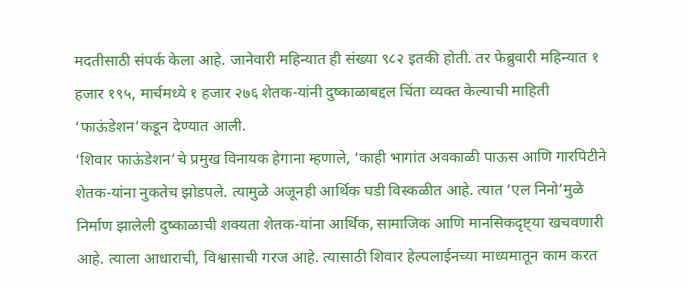मदतीसाठी संपर्क केला आहे. जानेवारी महिन्यात ही संख्या ९८२ इतकी होती. तर फेब्रुवारी महिन्यात १ हजार १९५, मार्चमध्ये १ हजार २७६ शेतक-यांनी दुष्काळाबद्दल चिंता व्यक्त केल्याची माहिती
‘फाऊंडेशन’कडून देण्यात आली.
‘शिवार फाऊंडेशन’चे प्रमुख विनायक हेगाना म्हणाले, ‘काही भागांत अवकाळी पाऊस आणि गारपिटीने शेतक-यांना नुकतेच झोडपले. त्यामुळे अजूनही आर्थिक घडी विस्कळीत आहे. त्यात ‘एल निनो’मुळे निर्माण झालेली दुष्काळाची शक्यता शेतक-यांना आर्थिक, सामाजिक आणि मानसिकदृष्ट्या खचवणारी आहे. त्याला आधाराची, विश्वासाची गरज आहे. त्यासाठी शिवार हेल्पलाईनच्या माध्यमातून काम करत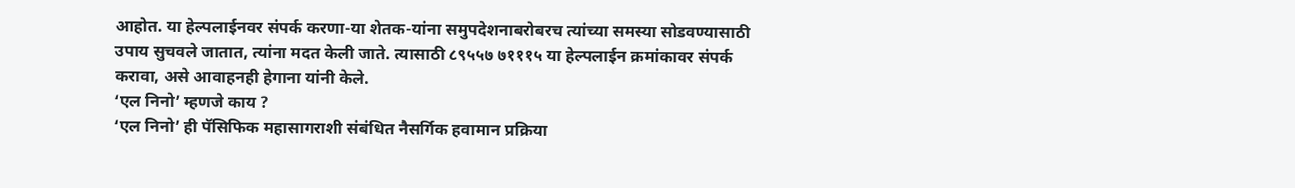आहोत. या हेल्पलाईनवर संपर्क करणा-या शेतक-यांना समुपदेशनाबरोबरच त्यांच्या समस्या सोडवण्यासाठी उपाय सुचवले जातात, त्यांना मदत केली जाते. त्यासाठी ८९५५७ ७१११५ या हेल्पलाईन क्रमांकावर संपर्क करावा, असे आवाहनही हेगाना यांनी केले.
‘एल निनो’ म्हणजे काय ?
‘एल निनो’ ही पॅसिफिक महासागराशी संबंधित नैसर्गिक हवामान प्रक्रिया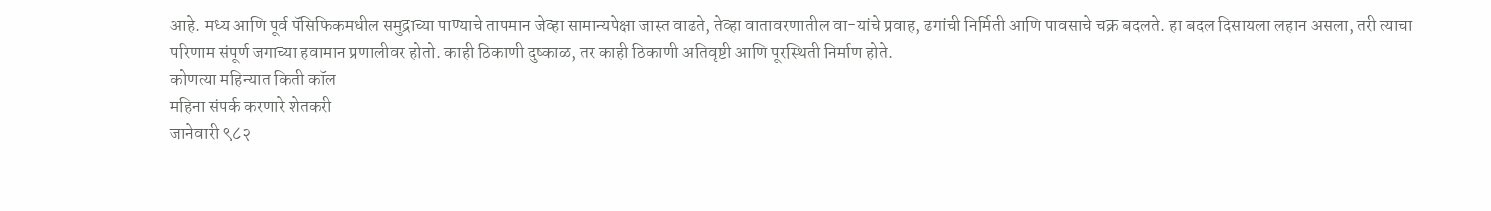आहे. मध्य आणि पूर्व पॅसिफिकमधील समुद्राच्या पाण्याचे तापमान जेव्हा सामान्यपेक्षा जास्त वाढते, तेव्हा वातावरणातील वा-यांचे प्रवाह, ढगांची निर्मिती आणि पावसाचे चक्र बदलते. हा बदल दिसायला लहान असला, तरी त्याचा परिणाम संपूर्ण जगाच्या हवामान प्रणालीवर होतो. काही ठिकाणी दुष्काळ, तर काही ठिकाणी अतिवृष्टी आणि पूरस्थिती निर्माण होते.
कोणत्या महिन्यात किती कॉल
महिना संपर्क करणारे शेतकरी
जानेवारी ९८२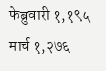फेब्रुवारी १,१९५
मार्च १,२७६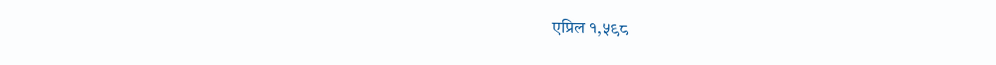एप्रिल १,५९८